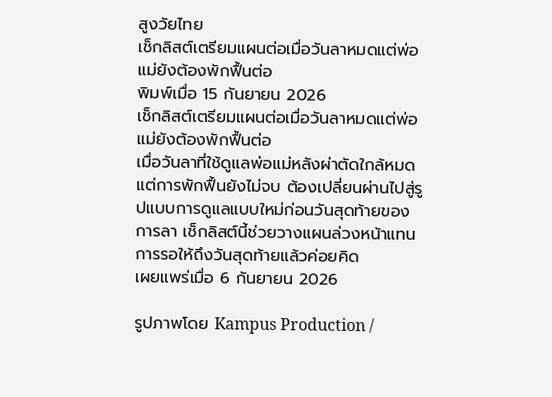สูงวัยไทย
เช็กลิสต์เตรียมแผนต่อเมื่อวันลาหมดแต่พ่อแม่ยังต้องพักฟื้นต่อ
พิมพ์เมื่อ 15 กันยายน 2026
เช็กลิสต์เตรียมแผนต่อเมื่อวันลาหมดแต่พ่อแม่ยังต้องพักฟื้นต่อ
เมื่อวันลาที่ใช้ดูแลพ่อแม่หลังผ่าตัดใกล้หมดแต่การพักฟื้นยังไม่จบ ต้องเปลี่ยนผ่านไปสู่รูปแบบการดูแลแบบใหม่ก่อนวันสุดท้ายของการลา เช็กลิสต์นี้ช่วยวางแผนล่วงหน้าแทนการรอให้ถึงวันสุดท้ายแล้วค่อยคิด
เผยแพร่เมื่อ 6 กันยายน 2026

รูปภาพโดย Kampus Production /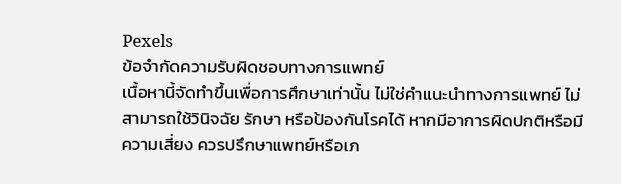Pexels
ข้อจำกัดความรับผิดชอบทางการแพทย์
เนื้อหานี้จัดทำขึ้นเพื่อการศึกษาเท่านั้น ไม่ใช่คำแนะนำทางการแพทย์ ไม่สามารถใช้วินิจฉัย รักษา หรือป้องกันโรคได้ หากมีอาการผิดปกติหรือมีความเสี่ยง ควรปรึกษาแพทย์หรือเภ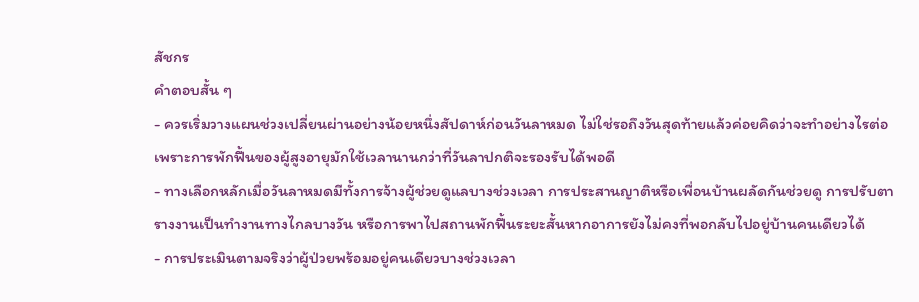สัชกร
คำตอบสั้น ๆ
- ควรเริ่มวางแผนช่วงเปลี่ยนผ่านอย่างน้อยหนึ่งสัปดาห์ก่อนวันลาหมด ไม่ใช่รอถึงวันสุดท้ายแล้วค่อยคิดว่าจะทำอย่างไรต่อ เพราะการพักฟื้นของผู้สูงอายุมักใช้เวลานานกว่าที่วันลาปกติจะรองรับได้พอดี
- ทางเลือกหลักเมื่อวันลาหมดมีทั้งการจ้างผู้ช่วยดูแลบางช่วงเวลา การประสานญาติหรือเพื่อนบ้านผลัดกันช่วยดู การปรับตารางงานเป็นทำงานทางไกลบางวัน หรือการพาไปสถานพักฟื้นระยะสั้นหากอาการยังไม่คงที่พอกลับไปอยู่บ้านคนเดียวได้
- การประเมินตามจริงว่าผู้ป่วยพร้อมอยู่คนเดียวบางช่วงเวลา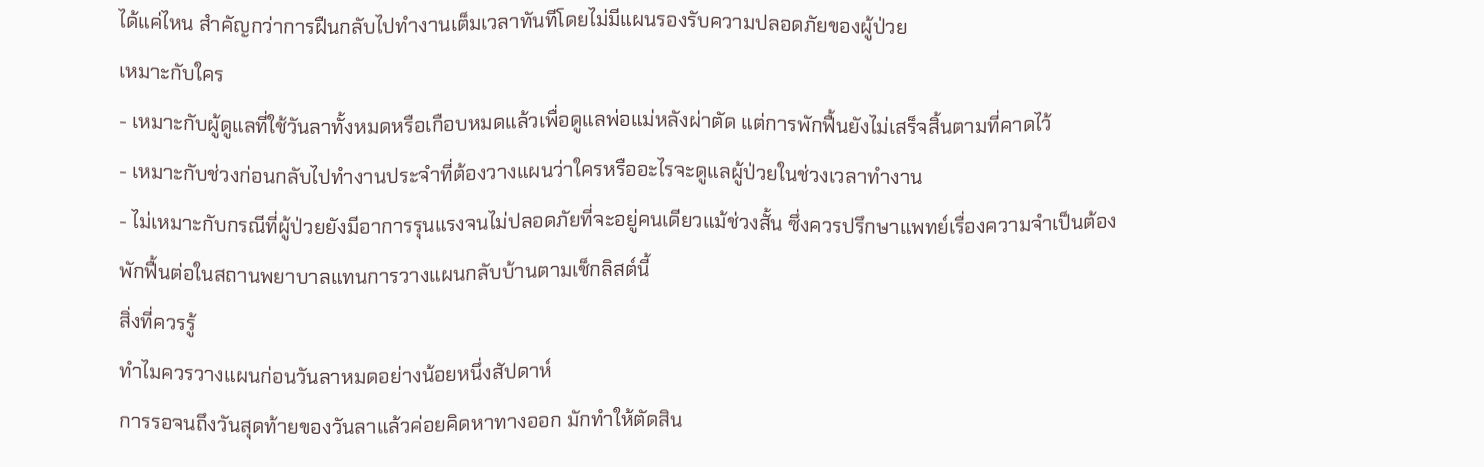ได้แค่ไหน สำคัญกว่าการฝืนกลับไปทำงานเต็มเวลาทันทีโดยไม่มีแผนรองรับความปลอดภัยของผู้ป่วย
เหมาะกับใคร
- เหมาะกับผู้ดูแลที่ใช้วันลาทั้งหมดหรือเกือบหมดแล้วเพื่อดูแลพ่อแม่หลังผ่าตัด แต่การพักฟื้นยังไม่เสร็จสิ้นตามที่คาดไว้
- เหมาะกับช่วงก่อนกลับไปทำงานประจำที่ต้องวางแผนว่าใครหรืออะไรจะดูแลผู้ป่วยในช่วงเวลาทำงาน
- ไม่เหมาะกับกรณีที่ผู้ป่วยยังมีอาการรุนแรงจนไม่ปลอดภัยที่จะอยู่คนเดียวแม้ช่วงสั้น ซึ่งควรปรึกษาแพทย์เรื่องความจำเป็นต้องพักฟื้นต่อในสถานพยาบาลแทนการวางแผนกลับบ้านตามเช็กลิสต์นี้
สิ่งที่ควรรู้
ทำไมควรวางแผนก่อนวันลาหมดอย่างน้อยหนึ่งสัปดาห์
การรอจนถึงวันสุดท้ายของวันลาแล้วค่อยคิดหาทางออก มักทำให้ตัดสิน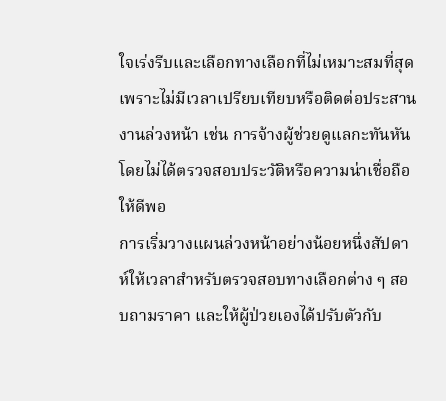ใจเร่งรีบและเลือกทางเลือกที่ไม่เหมาะสมที่สุดเพราะไม่มีเวลาเปรียบเทียบหรือติดต่อประสานงานล่วงหน้า เช่น การจ้างผู้ช่วยดูแลกะทันหันโดยไม่ได้ตรวจสอบประวัติหรือความน่าเชื่อถือให้ดีพอ
การเริ่มวางแผนล่วงหน้าอย่างน้อยหนึ่งสัปดาห์ให้เวลาสำหรับตรวจสอบทางเลือกต่าง ๆ สอบถามราคา และให้ผู้ป่วยเองได้ปรับตัวกับ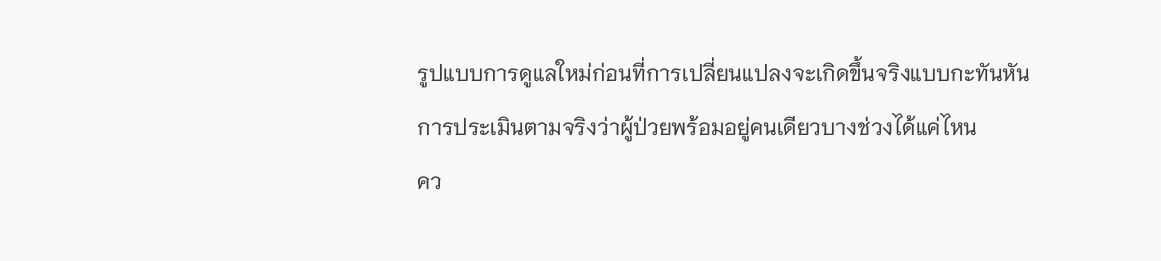รูปแบบการดูแลใหม่ก่อนที่การเปลี่ยนแปลงจะเกิดขึ้นจริงแบบกะทันหัน
การประเมินตามจริงว่าผู้ป่วยพร้อมอยู่คนเดียวบางช่วงได้แค่ไหน
คว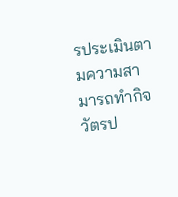รประเมินตามความสามารถทำกิจวัตรป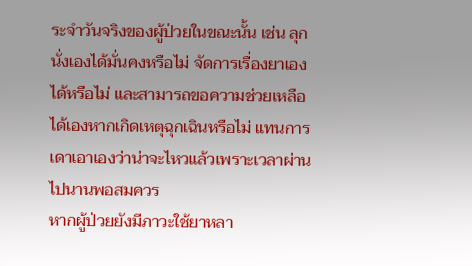ระจำวันจริงของผู้ป่วยในขณะนั้น เช่น ลุกนั่งเองได้มั่นคงหรือไม่ จัดการเรื่องยาเองได้หรือไม่ และสามารถขอความช่วยเหลือได้เองหากเกิดเหตุฉุกเฉินหรือไม่ แทนการเดาเอาเองว่าน่าจะไหวแล้วเพราะเวลาผ่านไปนานพอสมควร
หากผู้ป่วยยังมีภาวะใช้ยาหลา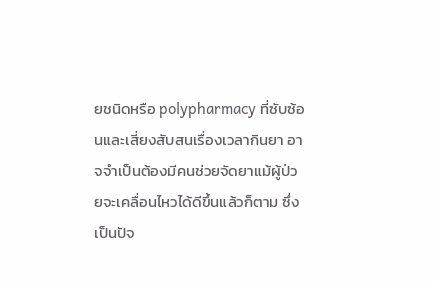ยชนิดหรือ polypharmacy ที่ซับซ้อนและเสี่ยงสับสนเรื่องเวลากินยา อาจจำเป็นต้องมีคนช่วยจัดยาแม้ผู้ป่วยจะเคลื่อนไหวได้ดีขึ้นแล้วก็ตาม ซึ่งเป็นปัจ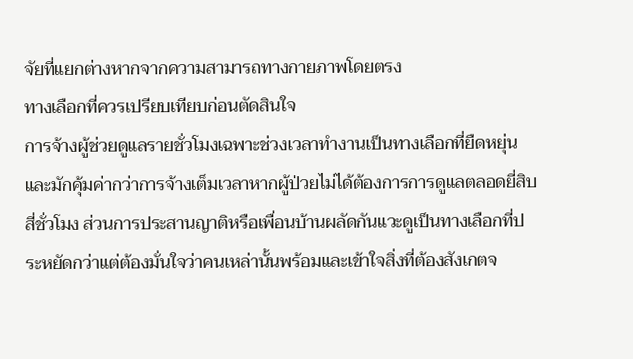จัยที่แยกต่างหากจากความสามารถทางกายภาพโดยตรง
ทางเลือกที่ควรเปรียบเทียบก่อนตัดสินใจ
การจ้างผู้ช่วยดูแลรายชั่วโมงเฉพาะช่วงเวลาทำงานเป็นทางเลือกที่ยืดหยุ่นและมักคุ้มค่ากว่าการจ้างเต็มเวลาหากผู้ป่วยไม่ได้ต้องการการดูแลตลอดยี่สิบสี่ชั่วโมง ส่วนการประสานญาติหรือเพื่อนบ้านผลัดกันแวะดูเป็นทางเลือกที่ประหยัดกว่าแต่ต้องมั่นใจว่าคนเหล่านั้นพร้อมและเข้าใจสิ่งที่ต้องสังเกตจ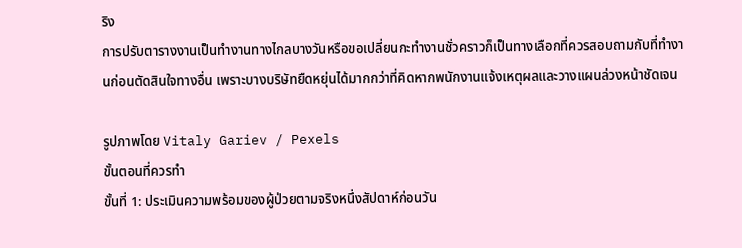ริง
การปรับตารางงานเป็นทำงานทางไกลบางวันหรือขอเปลี่ยนกะทำงานชั่วคราวก็เป็นทางเลือกที่ควรสอบถามกับที่ทำงานก่อนตัดสินใจทางอื่น เพราะบางบริษัทยืดหยุ่นได้มากกว่าที่คิดหากพนักงานแจ้งเหตุผลและวางแผนล่วงหน้าชัดเจน

รูปภาพโดย Vitaly Gariev / Pexels
ขั้นตอนที่ควรทำ
ขั้นที่ 1: ประเมินความพร้อมของผู้ป่วยตามจริงหนึ่งสัปดาห์ก่อนวัน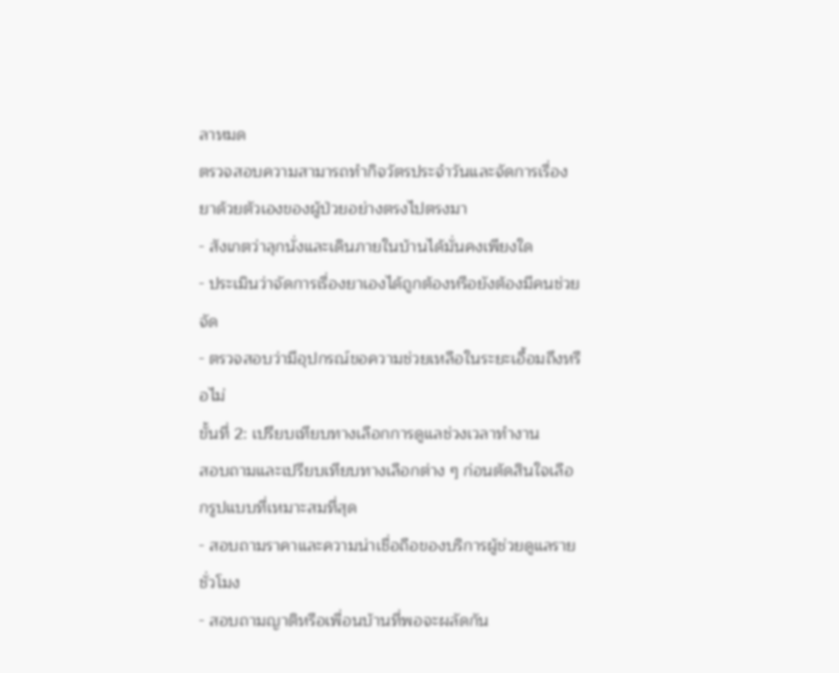ลาหมด
ตรวจสอบความสามารถทำกิจวัตรประจำวันและจัดการเรื่องยาด้วยตัวเองของผู้ป่วยอย่างตรงไปตรงมา
- สังเกตว่าลุกนั่งและเดินภายในบ้านได้มั่นคงเพียงใด
- ประเมินว่าจัดการเรื่องยาเองได้ถูกต้องหรือยังต้องมีคนช่วยจัด
- ตรวจสอบว่ามีอุปกรณ์ขอความช่วยเหลือในระยะเอื้อมถึงหรือไม่
ขั้นที่ 2: เปรียบเทียบทางเลือกการดูแลช่วงเวลาทำงาน
สอบถามและเปรียบเทียบทางเลือกต่าง ๆ ก่อนตัดสินใจเลือกรูปแบบที่เหมาะสมที่สุด
- สอบถามราคาและความน่าเชื่อถือของบริการผู้ช่วยดูแลรายชั่วโมง
- สอบถามญาติหรือเพื่อนบ้านที่พอจะผลัดกัน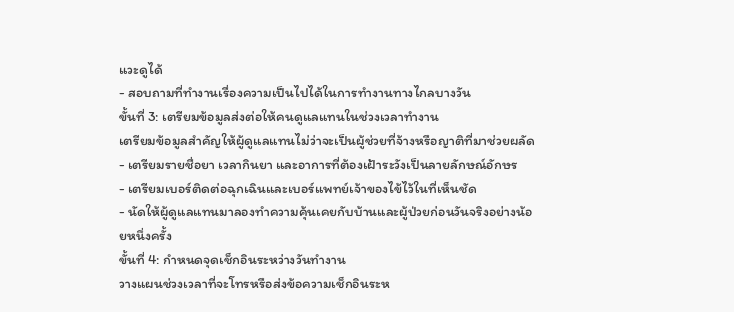แวะดูได้
- สอบถามที่ทำงานเรื่องความเป็นไปได้ในการทำงานทางไกลบางวัน
ขั้นที่ 3: เตรียมข้อมูลส่งต่อให้คนดูแลแทนในช่วงเวลาทำงาน
เตรียมข้อมูลสำคัญให้ผู้ดูแลแทนไม่ว่าจะเป็นผู้ช่วยที่จ้างหรือญาติที่มาช่วยผลัด
- เตรียมรายชื่อยา เวลากินยา และอาการที่ต้องเฝ้าระวังเป็นลายลักษณ์อักษร
- เตรียมเบอร์ติดต่อฉุกเฉินและเบอร์แพทย์เจ้าของไข้ไว้ในที่เห็นชัด
- นัดให้ผู้ดูแลแทนมาลองทำความคุ้นเคยกับบ้านและผู้ป่วยก่อนวันจริงอย่างน้อยหนึ่งครั้ง
ขั้นที่ 4: กำหนดจุดเช็กอินระหว่างวันทำงาน
วางแผนช่วงเวลาที่จะโทรหรือส่งข้อความเช็กอินระห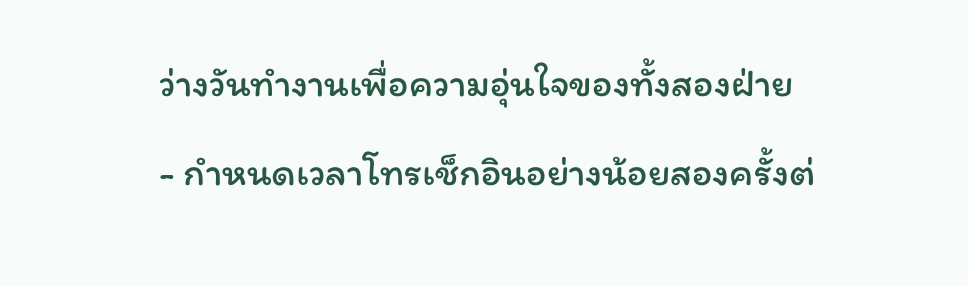ว่างวันทำงานเพื่อความอุ่นใจของทั้งสองฝ่าย
- กำหนดเวลาโทรเช็กอินอย่างน้อยสองครั้งต่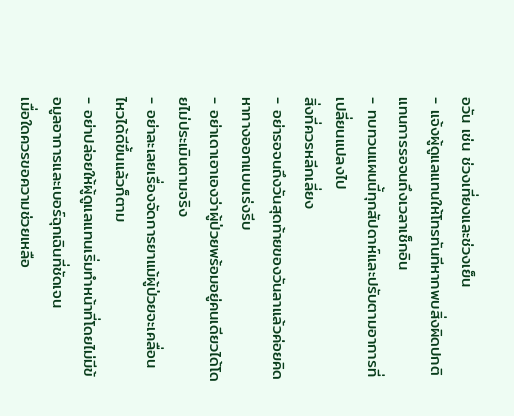อวัน เช่น ช่วงเที่ยงและช่วงเย็น
- แจ้งผู้ดูแลแทนให้โทรทันทีหากพบสิ่งผิดปกติแทนการรอจนถึงเวลาเช็กอิน
- ทบทวนแผนนี้ทุกสัปดาห์และปรับตามอาการที่เปลี่ยนแปลงไป
สิ่งที่ควรหลีกเลี่ยง
- อย่ารอจนถึงวันสุดท้ายของวันลาแล้วค่อยคิดหาทางออกแบบเร่งรีบ
- อย่าเดาเอาเองว่าผู้ป่วยพร้อมอยู่คนเดียวได้โดยไม่ประเมินตามจริง
- อย่าละเลยเรื่องจัดการยาแม้ผู้ป่วยจะเคลื่อนไหวได้ดีขึ้นแล้วก็ตาม
- อย่าปล่อยให้ผู้ดูแลแทนเริ่มทำหน้าที่โดยไม่มีข้อมูลอาการและเบอร์ฉุกเฉินที่ชัดเจน
เมื่อใดควรขอความช่วยเหลือ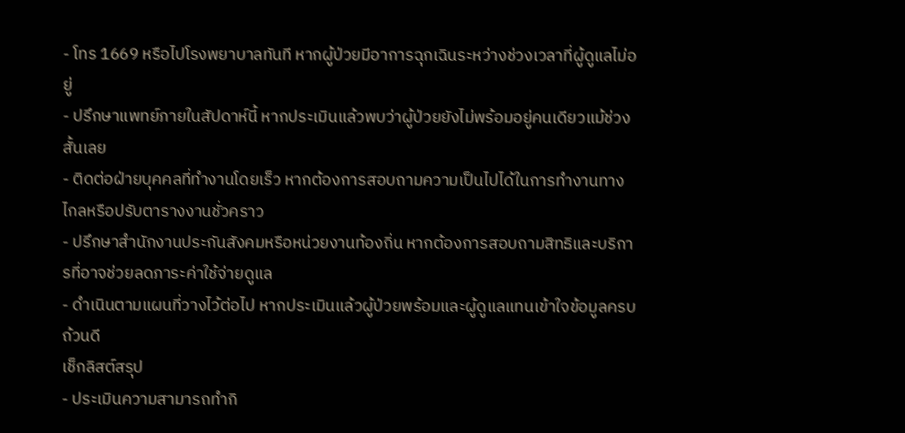- โทร 1669 หรือไปโรงพยาบาลทันที หากผู้ป่วยมีอาการฉุกเฉินระหว่างช่วงเวลาที่ผู้ดูแลไม่อยู่
- ปรึกษาแพทย์ภายในสัปดาห์นี้ หากประเมินแล้วพบว่าผู้ป่วยยังไม่พร้อมอยู่คนเดียวแม้ช่วงสั้นเลย
- ติดต่อฝ่ายบุคคลที่ทำงานโดยเร็ว หากต้องการสอบถามความเป็นไปได้ในการทำงานทางไกลหรือปรับตารางงานชั่วคราว
- ปรึกษาสำนักงานประกันสังคมหรือหน่วยงานท้องถิ่น หากต้องการสอบถามสิทธิและบริการที่อาจช่วยลดภาระค่าใช้จ่ายดูแล
- ดำเนินตามแผนที่วางไว้ต่อไป หากประเมินแล้วผู้ป่วยพร้อมและผู้ดูแลแทนเข้าใจข้อมูลครบถ้วนดี
เช็กลิสต์สรุป
- ประเมินความสามารถทำกิ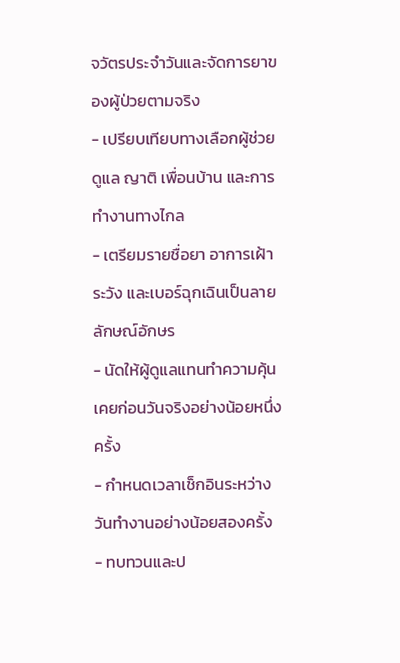จวัตรประจำวันและจัดการยาของผู้ป่วยตามจริง
- เปรียบเทียบทางเลือกผู้ช่วยดูแล ญาติ เพื่อนบ้าน และการทำงานทางไกล
- เตรียมรายชื่อยา อาการเฝ้าระวัง และเบอร์ฉุกเฉินเป็นลายลักษณ์อักษร
- นัดให้ผู้ดูแลแทนทำความคุ้นเคยก่อนวันจริงอย่างน้อยหนึ่งครั้ง
- กำหนดเวลาเช็กอินระหว่างวันทำงานอย่างน้อยสองครั้ง
- ทบทวนและป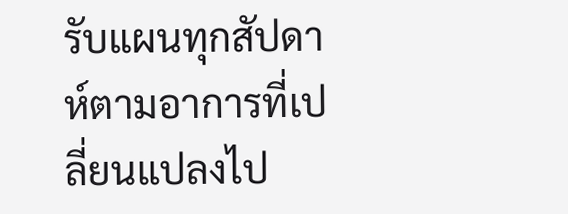รับแผนทุกสัปดาห์ตามอาการที่เปลี่ยนแปลงไป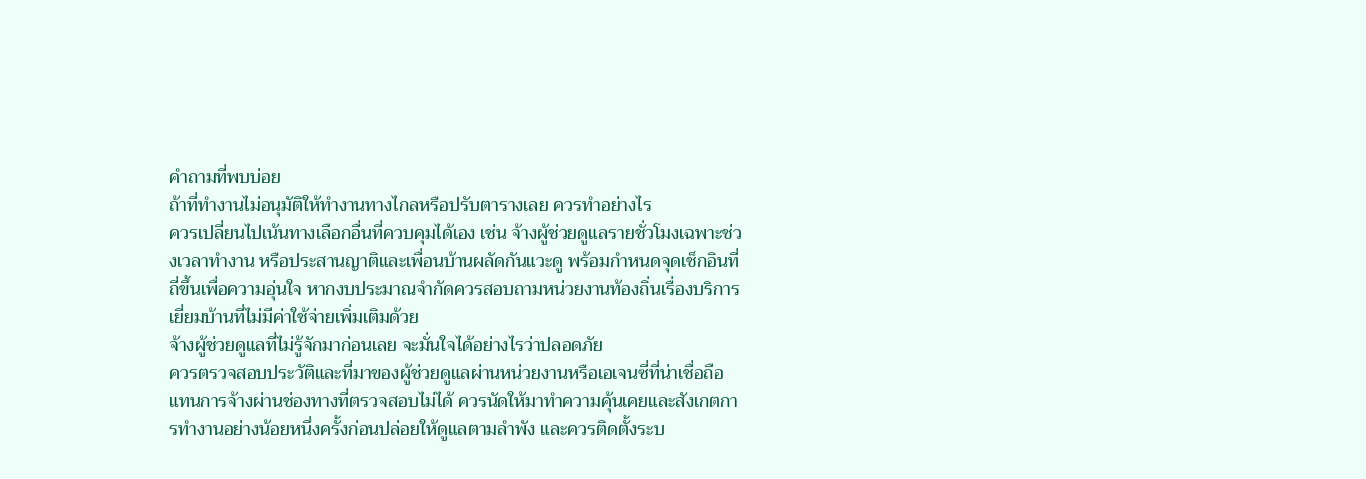คำถามที่พบบ่อย
ถ้าที่ทำงานไม่อนุมัติให้ทำงานทางไกลหรือปรับตารางเลย ควรทำอย่างไร
ควรเปลี่ยนไปเน้นทางเลือกอื่นที่ควบคุมได้เอง เช่น จ้างผู้ช่วยดูแลรายชั่วโมงเฉพาะช่วงเวลาทำงาน หรือประสานญาติและเพื่อนบ้านผลัดกันแวะดู พร้อมกำหนดจุดเช็กอินที่ถี่ขึ้นเพื่อความอุ่นใจ หากงบประมาณจำกัดควรสอบถามหน่วยงานท้องถิ่นเรื่องบริการเยี่ยมบ้านที่ไม่มีค่าใช้จ่ายเพิ่มเติมด้วย
จ้างผู้ช่วยดูแลที่ไม่รู้จักมาก่อนเลย จะมั่นใจได้อย่างไรว่าปลอดภัย
ควรตรวจสอบประวัติและที่มาของผู้ช่วยดูแลผ่านหน่วยงานหรือเอเจนซี่ที่น่าเชื่อถือแทนการจ้างผ่านช่องทางที่ตรวจสอบไม่ได้ ควรนัดให้มาทำความคุ้นเคยและสังเกตการทำงานอย่างน้อยหนึ่งครั้งก่อนปล่อยให้ดูแลตามลำพัง และควรติดตั้งระบ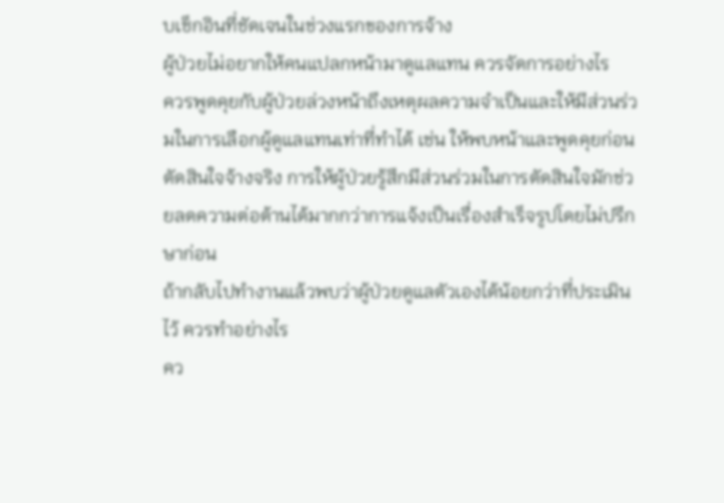บเช็กอินที่ชัดเจนในช่วงแรกของการจ้าง
ผู้ป่วยไม่อยากให้คนแปลกหน้ามาดูแลแทน ควรจัดการอย่างไร
ควรพูดคุยกับผู้ป่วยล่วงหน้าถึงเหตุผลความจำเป็นและให้มีส่วนร่วมในการเลือกผู้ดูแลแทนเท่าที่ทำได้ เช่น ให้พบหน้าและพูดคุยก่อนตัดสินใจจ้างจริง การให้ผู้ป่วยรู้สึกมีส่วนร่วมในการตัดสินใจมักช่วยลดความต่อต้านได้มากกว่าการแจ้งเป็นเรื่องสำเร็จรูปโดยไม่ปรึกษาก่อน
ถ้ากลับไปทำงานแล้วพบว่าผู้ป่วยดูแลตัวเองได้น้อยกว่าที่ประเมินไว้ ควรทำอย่างไร
คว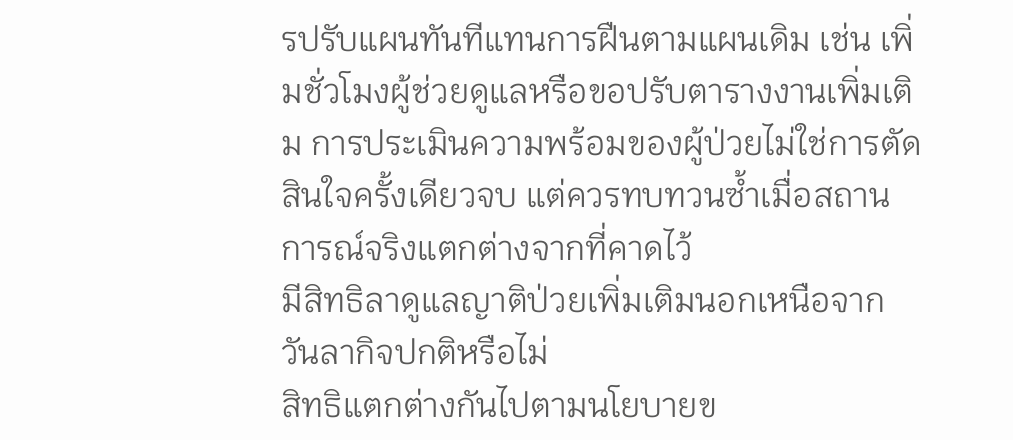รปรับแผนทันทีแทนการฝืนตามแผนเดิม เช่น เพิ่มชั่วโมงผู้ช่วยดูแลหรือขอปรับตารางงานเพิ่มเติม การประเมินความพร้อมของผู้ป่วยไม่ใช่การตัดสินใจครั้งเดียวจบ แต่ควรทบทวนซ้ำเมื่อสถานการณ์จริงแตกต่างจากที่คาดไว้
มีสิทธิลาดูแลญาติป่วยเพิ่มเติมนอกเหนือจากวันลากิจปกติหรือไม่
สิทธิแตกต่างกันไปตามนโยบายข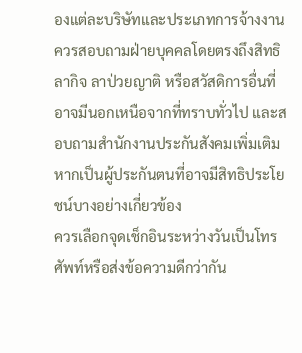องแต่ละบริษัทและประเภทการจ้างงาน ควรสอบถามฝ่ายบุคคลโดยตรงถึงสิทธิลากิจ ลาป่วยญาติ หรือสวัสดิการอื่นที่อาจมีนอกเหนือจากที่ทราบทั่วไป และสอบถามสำนักงานประกันสังคมเพิ่มเติมหากเป็นผู้ประกันตนที่อาจมีสิทธิประโยชน์บางอย่างเกี่ยวข้อง
ควรเลือกจุดเช็กอินระหว่างวันเป็นโทรศัพท์หรือส่งข้อความดีกว่ากัน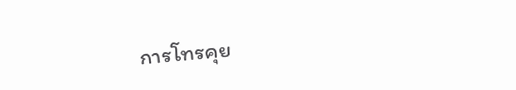การโทรคุย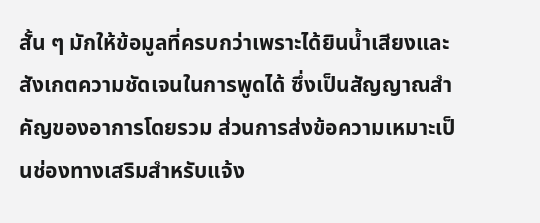สั้น ๆ มักให้ข้อมูลที่ครบกว่าเพราะได้ยินน้ำเสียงและสังเกตความชัดเจนในการพูดได้ ซึ่งเป็นสัญญาณสำคัญของอาการโดยรวม ส่วนการส่งข้อความเหมาะเป็นช่องทางเสริมสำหรับแจ้ง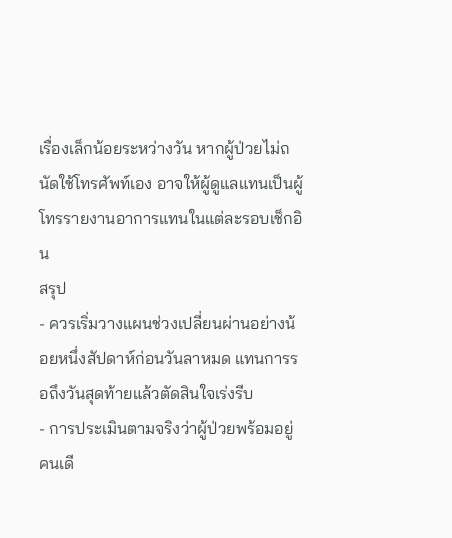เรื่องเล็กน้อยระหว่างวัน หากผู้ป่วยไม่ถนัดใช้โทรศัพท์เอง อาจให้ผู้ดูแลแทนเป็นผู้โทรรายงานอาการแทนในแต่ละรอบเช็กอิน
สรุป
- ควรเริ่มวางแผนช่วงเปลี่ยนผ่านอย่างน้อยหนึ่งสัปดาห์ก่อนวันลาหมด แทนการรอถึงวันสุดท้ายแล้วตัดสินใจเร่งรีบ
- การประเมินตามจริงว่าผู้ป่วยพร้อมอยู่คนเดี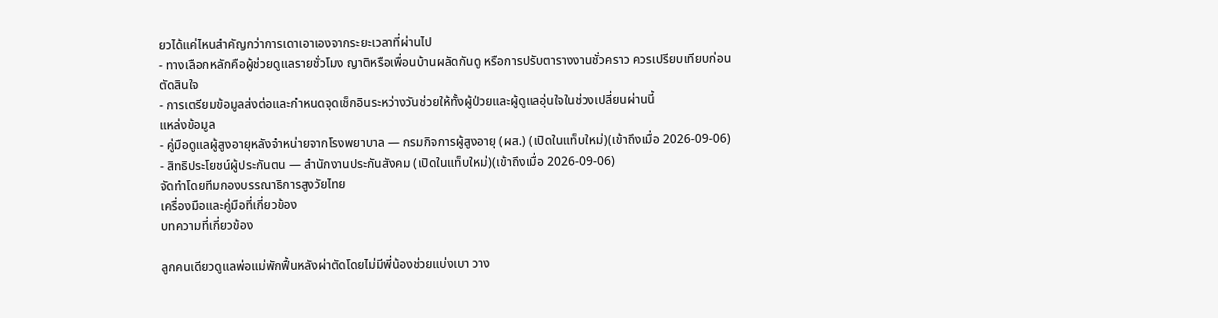ยวได้แค่ไหนสำคัญกว่าการเดาเอาเองจากระยะเวลาที่ผ่านไป
- ทางเลือกหลักคือผู้ช่วยดูแลรายชั่วโมง ญาติหรือเพื่อนบ้านผลัดกันดู หรือการปรับตารางงานชั่วคราว ควรเปรียบเทียบก่อนตัดสินใจ
- การเตรียมข้อมูลส่งต่อและกำหนดจุดเช็กอินระหว่างวันช่วยให้ทั้งผู้ป่วยและผู้ดูแลอุ่นใจในช่วงเปลี่ยนผ่านนี้
แหล่งข้อมูล
- คู่มือดูแลผู้สูงอายุหลังจำหน่ายจากโรงพยาบาล — กรมกิจการผู้สูงอายุ (ผส.) (เปิดในแท็บใหม่)(เข้าถึงเมื่อ 2026-09-06)
- สิทธิประโยชน์ผู้ประกันตน — สำนักงานประกันสังคม (เปิดในแท็บใหม่)(เข้าถึงเมื่อ 2026-09-06)
จัดทำโดยทีมกองบรรณาธิการสูงวัยไทย
เครื่องมือและคู่มือที่เกี่ยวข้อง
บทความที่เกี่ยวข้อง

ลูกคนเดียวดูแลพ่อแม่พักฟื้นหลังผ่าตัดโดยไม่มีพี่น้องช่วยแบ่งเบา วาง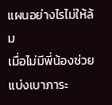แผนอย่างไรไม่ให้ล้ม
เมื่อไม่มีพี่น้องช่วยแบ่งเบาภาระ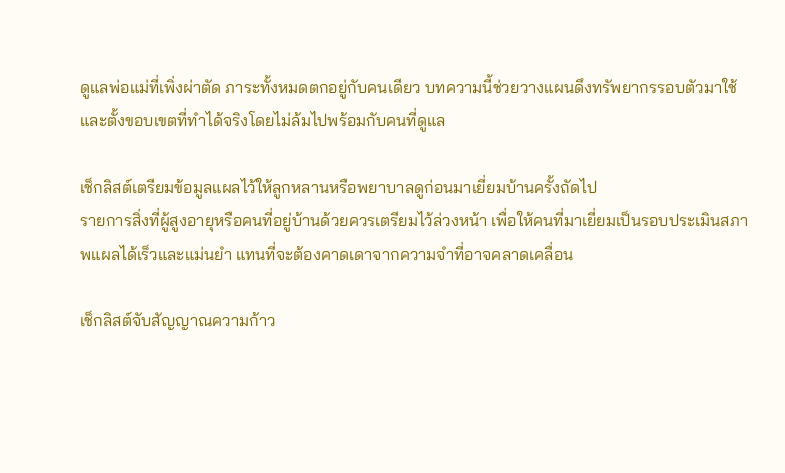ดูแลพ่อแม่ที่เพิ่งผ่าตัด ภาระทั้งหมดตกอยู่กับคนเดียว บทความนี้ช่วยวางแผนดึงทรัพยากรรอบตัวมาใช้ และตั้งขอบเขตที่ทำได้จริงโดยไม่ล้มไปพร้อมกับคนที่ดูแล

เช็กลิสต์เตรียมข้อมูลแผลไว้ให้ลูกหลานหรือพยาบาลดูก่อนมาเยี่ยมบ้านครั้งถัดไป
รายการสิ่งที่ผู้สูงอายุหรือคนที่อยู่บ้านด้วยควรเตรียมไว้ล่วงหน้า เพื่อให้คนที่มาเยี่ยมเป็นรอบประเมินสภาพแผลได้เร็วและแม่นยำ แทนที่จะต้องคาดเดาจากความจำที่อาจคลาดเคลื่อน

เช็กลิสต์จับสัญญาณความก้าว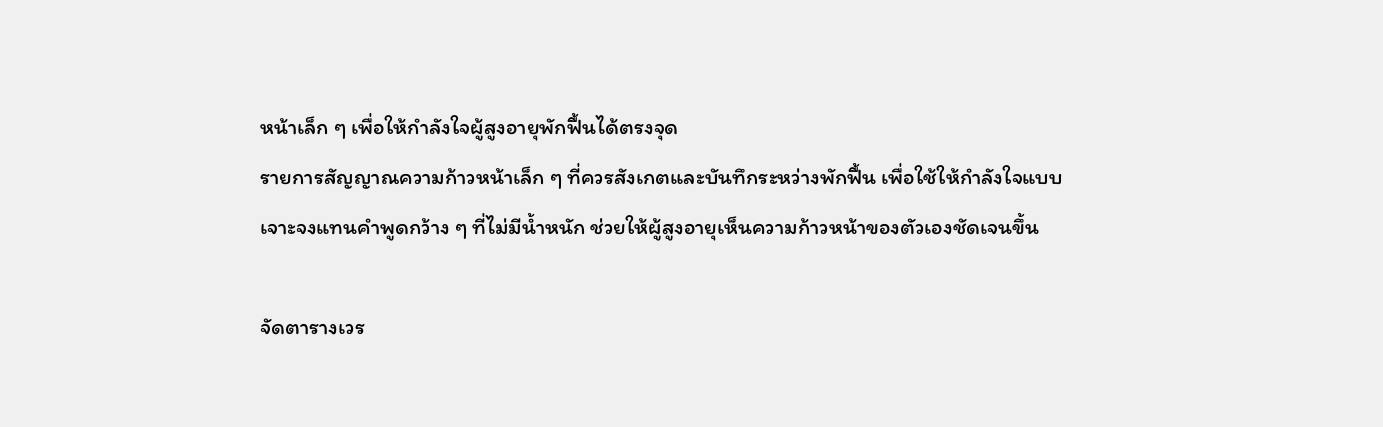หน้าเล็ก ๆ เพื่อให้กำลังใจผู้สูงอายุพักฟื้นได้ตรงจุด
รายการสัญญาณความก้าวหน้าเล็ก ๆ ที่ควรสังเกตและบันทึกระหว่างพักฟื้น เพื่อใช้ให้กำลังใจแบบเจาะจงแทนคำพูดกว้าง ๆ ที่ไม่มีน้ำหนัก ช่วยให้ผู้สูงอายุเห็นความก้าวหน้าของตัวเองชัดเจนขึ้น

จัดตารางเวร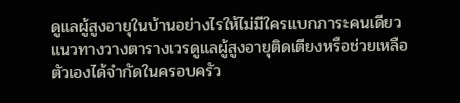ดูแลผู้สูงอายุในบ้านอย่างไรให้ไม่มีใครแบกภาระคนเดียว
แนวทางวางตารางเวรดูแลผู้สูงอายุติดเตียงหรือช่วยเหลือตัวเองได้จำกัดในครอบครัว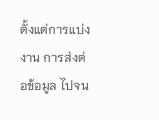ตั้งแต่การแบ่งงาน การส่งต่อข้อมูล ไปจน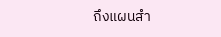ถึงแผนสำ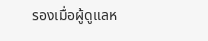รองเมื่อผู้ดูแลห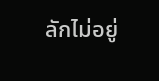ลักไม่อยู่